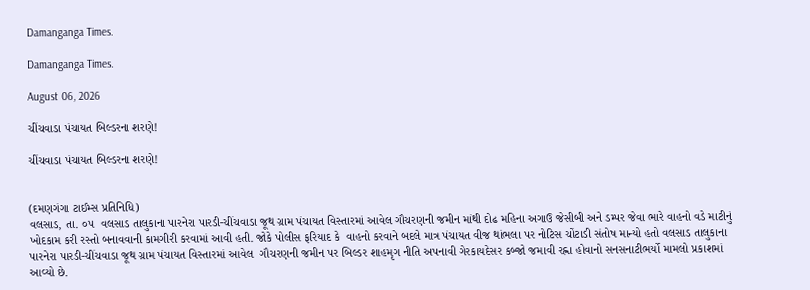Damanganga Times.

Damanganga Times.

August 06, 2026

ચીંચવાડા પંચાયત બિલ્ડરના શરણે!

ચીંચવાડા પંચાયત બિલ્ડરના શરણે!


(દમણગંગા ટાઈમ્સ પ્રતિનિધિ)
વલસાડ, તા. ૦૫  વલસાડ તાલુકાના પારનેરા પારડી-ચીંચવાડા જૂથ ગ્રામ પંચાયત વિસ્તારમાં આવેલ ગૌચરણની જમીન માંથી દોઢ મહિના અગાઉ જેસીબી અને ડમ્પર જેવા ભારે વાહનો વડે માટીનું ખોદકામ કરી રસ્તો બનાવવાની કામગીરી કરવામાં આવી હતી. જોકે પોલીસ ફરિયાદ કે  વાહનો કરવાને બદલે માત્ર પંચાયત વીજ થાંભલા પર નોટિસ ચોંટાડી સંતોષ માન્યો હતો વલસાડ તાલુકાના પારનેરા પારડી-ચીંચવાડા જૂથ ગ્રામ પંચાયત વિસ્તારમાં આવેલ  ગૌચરણની જમીન પર બિલ્ડર શાહમૃગ નીતિ અપનાવી ગેરકાયદેસર કબ્જો જમાવી રહ્ના હોવાનો સનસનાટીભર્યો મામલો પ્રકાશમાં આવ્યો છે.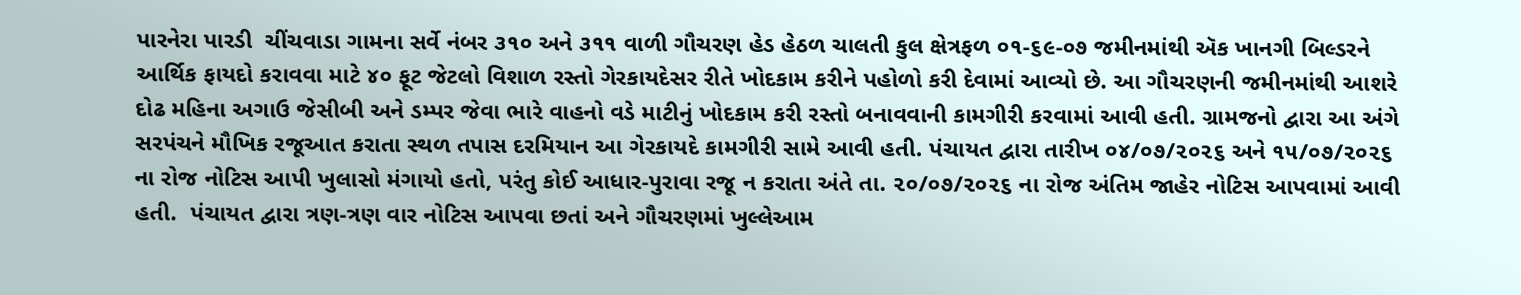પારનેરા પારડી  ચીંચવાડા ગામના સર્વે નંબર ૩૧૦ અને ૩૧૧ વાળી ગૌચરણ હેડ હેઠળ ચાલતી કુલ ક્ષેત્રફળ ૦૧-૬૯-૦૭ જમીનમાંથી ઍક ખાનગી બિલ્ડરને આર્થિક ફાયદો કરાવવા માટે ૪૦ ફૂટ જેટલો વિશાળ રસ્તો ગેરકાયદેસર રીતે ખોદકામ કરીને પહોળો કરી દેવામાં આવ્યો છે. આ ગૌચરણની જમીનમાંથી આશરે દોઢ મહિના અગાઉ જેસીબી અને ડમ્પર જેવા ભારે વાહનો વડે માટીનું ખોદકામ કરી રસ્તો બનાવવાની કામગીરી કરવામાં આવી હતી. ગ્રામજનો દ્વારા આ અંગે સરપંચને મૌખિક રજૂઆત કરાતા સ્થળ તપાસ દરમિયાન આ ગેરકાયદે કામગીરી સામે આવી હતી. પંચાયત દ્વારા તારીખ ૦૪/૦૭/૨૦૨૬ અને ૧૫/૦૭/૨૦૨૬ ના રોજ નોટિસ આપી ખુલાસો મંગાયો હતો, પરંતુ કોઈ આધાર-પુરાવા રજૂ ન કરાતા અંતે તા. ૨૦/૦૭/૨૦૨૬ ના રોજ અંતિમ જાહેર નોટિસ આપવામાં આવી હતી.  પંચાયત દ્વારા ત્રણ-ત્રણ વાર નોટિસ આપવા છતાં અને ગૌચરણમાં ખુલ્લેઆમ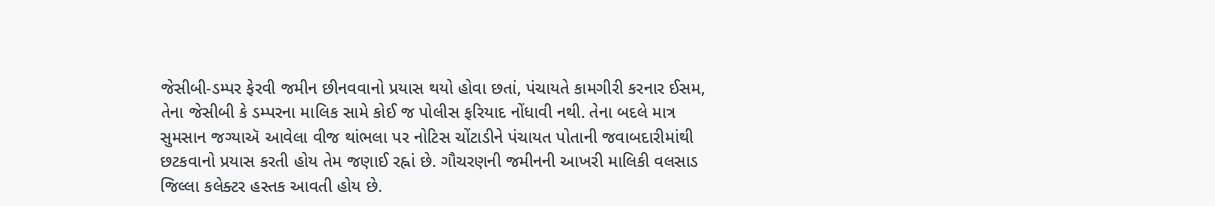જેસીબી-ડમ્પર ફેરવી જમીન છીનવવાનો પ્રયાસ થયો હોવા છતાં, પંચાયતે કામગીરી કરનાર ઈસમ, તેના જેસીબી કે ડમ્પરના માલિક સામે કોઈ જ પોલીસ ફરિયાદ નોંધાવી નથી. તેના બદલે માત્ર સુમસાન જગ્યાઍ આવેલા વીજ થાંભલા પર નોટિસ ચોંટાડીને પંચાયત પોતાની જવાબદારીમાંથી છટકવાનો પ્રયાસ કરતી હોય તેમ જણાઈ રહ્નાં છે. ગૌચરણની જમીનની આખરી માલિકી વલસાડ જિલ્લા કલેક્ટર હસ્તક આવતી હોય છે.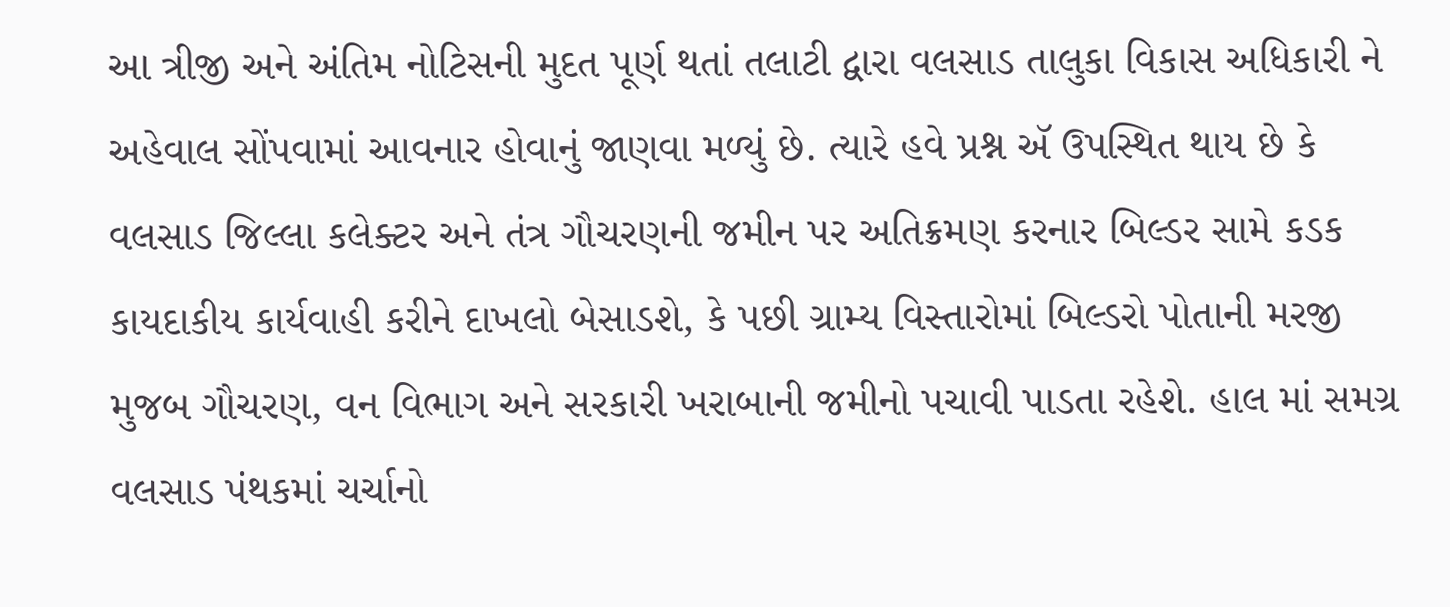આ ત્રીજી અને અંતિમ નોટિસની મુદત પૂર્ણ થતાં તલાટી દ્વારા વલસાડ તાલુકા વિકાસ અધિકારી ને અહેવાલ સોંપવામાં આવનાર હોવાનું જાણવા મળ્યું છે. ત્યારે હવે પ્રશ્ન ઍ ઉપસ્થિત થાય છે કે વલસાડ જિલ્લા કલેક્ટર અને તંત્ર ગૌચરણની જમીન પર અતિક્રમણ કરનાર બિલ્ડર સામે કડક કાયદાકીય કાર્યવાહી કરીને દાખલો બેસાડશે, કે પછી ગ્રામ્ય વિસ્તારોમાં બિલ્ડરો પોતાની મરજી મુજબ ગૌચરણ, વન વિભાગ અને સરકારી ખરાબાની જમીનો પચાવી પાડતા રહેશે. હાલ માં સમગ્ર વલસાડ પંથકમાં ચર્ચાનો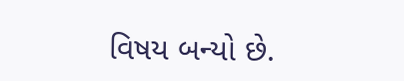વિષય બન્યો છે.